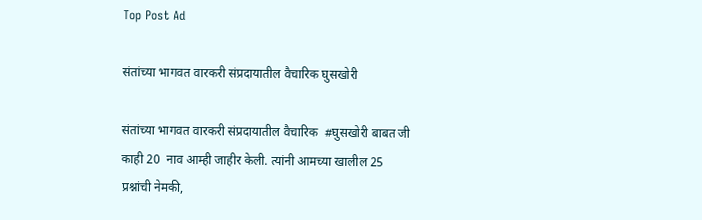Top Post Ad

संतांच्या भागवत वारकरी संप्रदायातील वैचारिक घुसखोरी

संतांच्या भागवत वारकरी संप्रदायातील वैचारिक  #घुसखोरी बाबत जी काही 20  नाव आम्ही जाहीर केली. त्यांनी आमच्या खालील 25  प्रश्नांची नेमकी,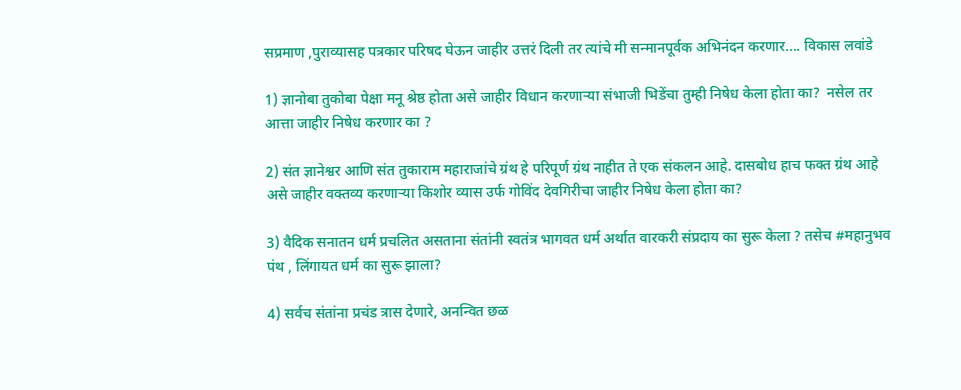सप्रमाण ,पुराव्यासह पत्रकार परिषद घेऊन जाहीर उत्तरं दिली तर त्यांचे मी सन्मानपूर्वक अभिनंदन करणार.... विकास लवांडे

1) ज्ञानोबा तुकोबा पेक्षा मनू श्रेष्ठ होता असे जाहीर विधान करणाऱ्या संभाजी भिडेंचा तुम्ही निषेध केला होता का?  नसेल तर आत्ता जाहीर निषेध करणार का ?

2) संत ज्ञानेश्वर आणि संत तुकाराम महाराजांचे ग्रंथ हे परिपूर्ण ग्रंथ नाहीत ते एक संकलन आहे. दासबोध हाच फक्त ग्रंथ आहे असे जाहीर वक्तव्य करणाऱ्या किशोर व्यास उर्फ गोविंद देवगिरीचा जाहीर निषेध केला होता का?

3) वैदिक सनातन धर्म प्रचलित असताना संतांनी स्वतंत्र भागवत धर्म अर्थात वारकरी संप्रदाय का सुरू केला ? तसेच #महानुभव पंथ , लिंगायत धर्म का सुरू झाला?

4) सर्वच संतांना प्रचंड त्रास देणारे, अनन्वित छळ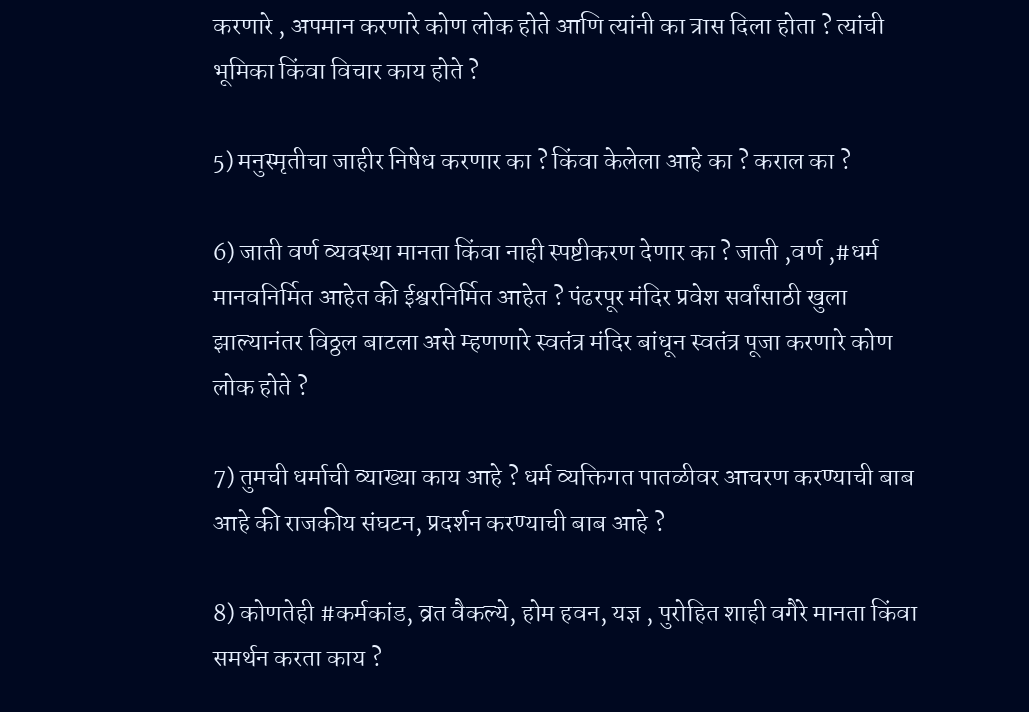करणारे , अपमान करणारे कोण लोक होते आणि त्यांनी का त्रास दिला होता ? त्यांची भूमिका किंवा विचार काय होते ?

5) मनुस्मृतीचा जाहीर निषेध करणार का ? किंवा केलेला आहे का ? कराल का ?

6) जाती वर्ण व्यवस्था मानता किंवा नाही स्पष्टीकरण देणार का ? जाती ,वर्ण ,#धर्म मानवनिर्मित आहेत की ईश्वरनिर्मित आहेत ? पंढरपूर मंदिर प्रवेश सर्वांसाठी खुला झाल्यानंतर विठ्ठल बाटला असे म्हणणारे स्वतंत्र मंदिर बांधून स्वतंत्र पूजा करणारे कोण लोक होते ?

7) तुमची धर्माची व्याख्या काय आहे ? धर्म व्यक्तिगत पातळीवर आचरण करण्याची बाब आहे की राजकीय संघटन, प्रदर्शन करण्याची बाब आहे ?

8) कोणतेही #कर्मकांड, व्रत वैकल्ये, होम हवन, यज्ञ , पुरोहित शाही वगैरे मानता किंवा समर्थन करता काय ?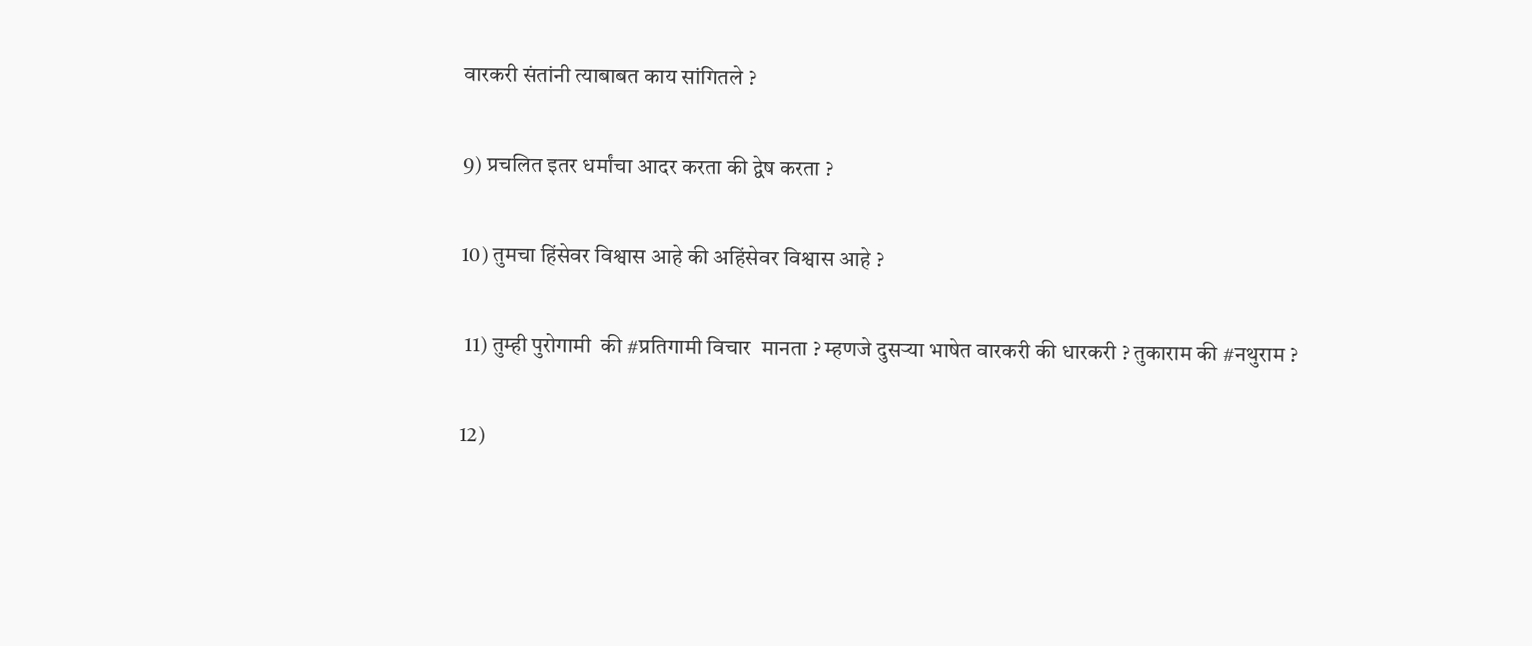वारकरी संतांनी त्याबाबत काय सांगितले ?

9) प्रचलित इतर धर्मांचा आदर करता की द्वेष करता ?

10) तुमचा हिंसेवर विश्वास आहे की अहिंसेवर विश्वास आहे ?

 11) तुम्ही पुरोगामी  की #प्रतिगामी विचार  मानता ? म्हणजे दुसऱ्या भाषेत वारकरी की धारकरी ? तुकाराम की #नथुराम ?

12)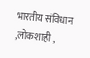भारतीय संविधान ,लोकशाही ,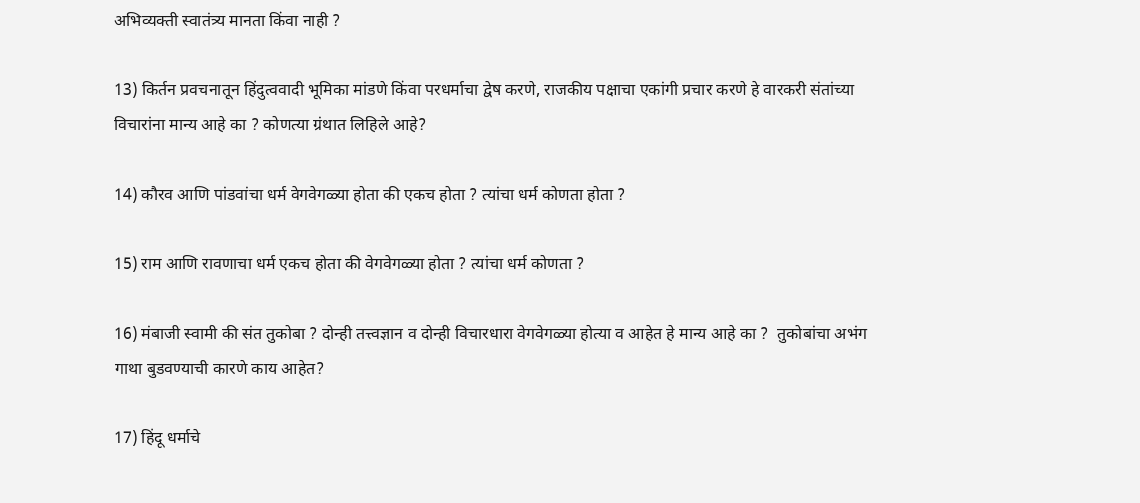अभिव्यक्ती स्वातंत्र्य मानता किंवा नाही ?

13) किर्तन प्रवचनातून हिंदुत्ववादी भूमिका मांडणे किंवा परधर्माचा द्वेष करणे, राजकीय पक्षाचा एकांगी प्रचार करणे हे वारकरी संतांच्या विचारांना मान्य आहे का ? कोणत्या ग्रंथात लिहिले आहे?

14) कौरव आणि पांडवांचा धर्म वेगवेगळ्या होता की एकच होता ? त्यांचा धर्म कोणता होता ?

15) राम आणि रावणाचा धर्म एकच होता की वेगवेगळ्या होता ? त्यांचा धर्म कोणता ?

16) मंबाजी स्वामी की संत तुकोबा ? दोन्ही तत्त्वज्ञान व दोन्ही विचारधारा वेगवेगळ्या होत्या व आहेत हे मान्य आहे का ?  तुकोबांचा अभंग गाथा बुडवण्याची कारणे काय आहेत?

17) हिंदू धर्माचे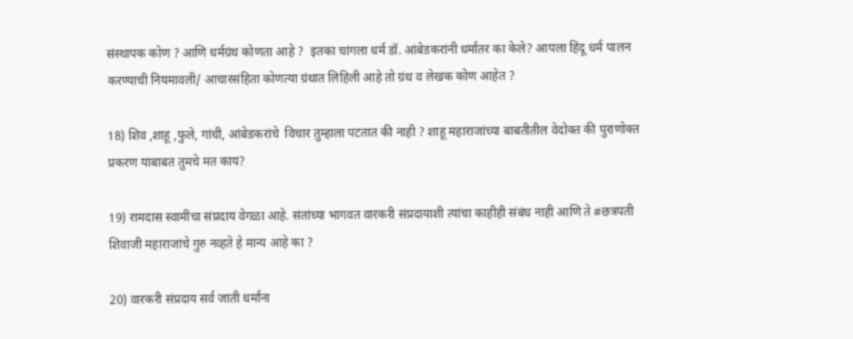संस्थापक कोण ? आणि धर्मग्रंथ कोणता आहे ?  इतका चांगला धर्म डॉ. आंबेडकरांनी धर्मांतर का केले? आपला हिंदू धर्म पालन करण्याची नियमावली/ आचारसंहिता कोणत्या ग्रंथात लिहिली आहे तो ग्रंथ व लेखक कोण आहेत ?

18) शिव ,शाहू ,फुले, गांधी, आंबेडकरांचे  विचार तुम्हाला पटतात की नाही ? शाहू महाराजांच्या बाबतीतील वेदोक्त की पुराणोक्त प्रकरण याबाबत तुमचे मत काय?

19) रामदास स्वामींचा संप्रदाय वेगळा आहे. संतांच्या भागवत वारकरी संप्रदायाशी त्यांचा काहीही संबंध नाही आणि ते #छत्रपती शिवाजी महाराजांचे गुरु नव्हते हे मान्य आहे का ?

20) वारकरी संप्रदाय सर्व जाती धर्मांना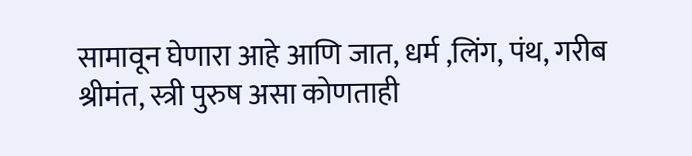सामावून घेणारा आहे आणि जात, धर्म ,लिंग, पंथ, गरीब श्रीमंत, स्त्री पुरुष असा कोणताही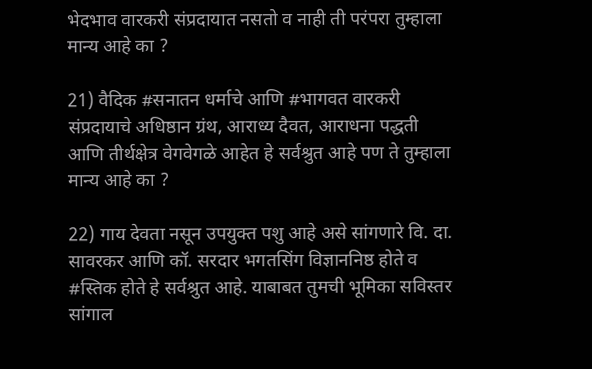भेदभाव वारकरी संप्रदायात नसतो व नाही ती परंपरा तुम्हाला मान्य आहे का ?

21) वैदिक #सनातन धर्माचे आणि #भागवत वारकरी संप्रदायाचे अधिष्ठान ग्रंथ, आराध्य दैवत, आराधना पद्धती आणि तीर्थक्षेत्र वेगवेगळे आहेत हे सर्वश्रुत आहे पण ते तुम्हाला मान्य आहे का ?

22) गाय देवता नसून उपयुक्त पशु आहे असे सांगणारे वि. दा. सावरकर आणि कॉ. सरदार भगतसिंग विज्ञाननिष्ठ होते व #स्तिक होते हे सर्वश्रुत आहे. याबाबत तुमची भूमिका सविस्तर सांगाल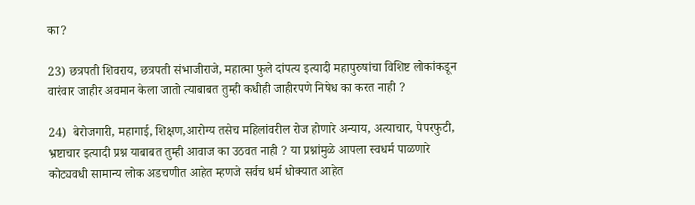का?

23) छत्रपती शिवराय, छत्रपती संभाजीराजे, महात्मा फुले दांपत्य इत्यादी महापुरुषांचा विशिष्ट लोकांकडून वारंवार जाहीर अवमान केला जातो त्याबाबत तुम्ही कधीही जाहीरपणे निषेध का करत नाही ?

24)  बेरोजगारी, महागाई, शिक्षण,आरोग्य तसेच महिलांवरील रोज होणारे अन्याय, अत्याचार, पेपरफुटी, भ्रष्टाचार इत्यादी प्रश्न याबाबत तुम्ही आवाज का उठवत नाही ? या प्रश्नांमुळे आपला स्वधर्म पाळणारे  कोट्यवधी सामान्य लोक अडचणीत आहेत म्हणजे सर्वच धर्म धोक्यात आहेत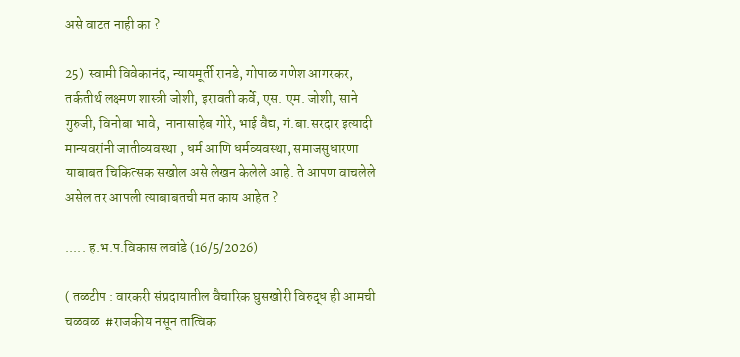असे वाटत नाही का ?

25)  स्वामी विवेकानंद, न्यायमूर्ती रानडे, गोपाळ गणेश आगरकर, तर्कतीर्थ लक्ष्मण शास्त्री जोशी, इरावती कर्वे, एस. एम. जोशी, साने गुरुजी, विनोबा भावे,  नानासाहेब गोरे, भाई वैद्य, गं.बा.सरदार इत्यादी मान्यवरांनी जातीव्यवस्था , धर्म आणि धर्मव्यवस्था, समाजसुधारणा याबाबत चिकित्सक सखोल असे लेखन केलेले आहे. ते आपण वाचलेले असेल तर आपली त्याबाबतची मत काय आहेत ?

..... ह.भ.प.विकास लवांडे (16/5/2026)

( तळटीप : वारकरी संप्रदायातील वैचारिक घुसखोरी विरुद्ध ही आमची चळवळ  #राजकीय नसून तात्विक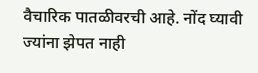वैचारिक पातळीवरची आहे. नोंद घ्यावी ज्यांना झेपत नाही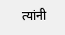त्यांनी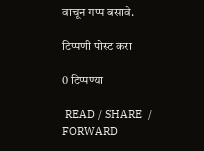वाचून गप्प बसावे.

टिप्पणी पोस्ट करा

0 टिप्पण्या

 READ / SHARE  / FORWARD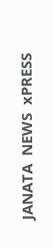JANATA  NEWS  xPRESS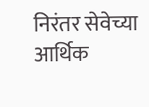निरंतर सेवेच्या आर्थिक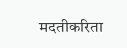मदतीकरिता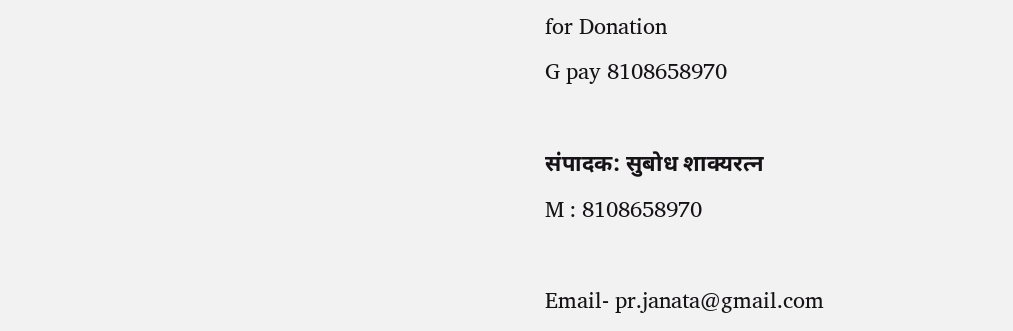for Donation
G pay 8108658970

संपादक: सुबोध शाक्यरत्न
M : 8108658970

Email- pr.janata@gmail.com